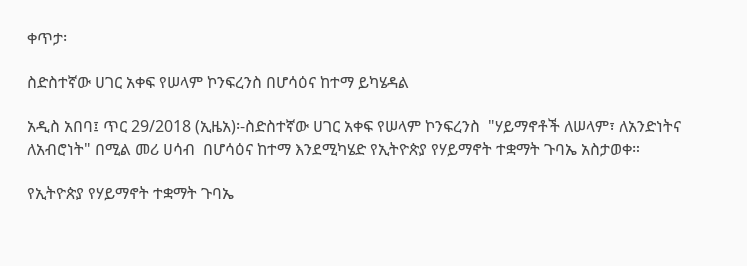ቀጥታ፡

ስድስተኛው ሀገር አቀፍ የሠላም ኮንፍረንስ በሆሳዕና ከተማ ይካሄዳል

አዲስ አበባ፤ ጥር 29/2018 (ኢዜአ)፡-ስድስተኛው ሀገር አቀፍ የሠላም ኮንፍረንስ  "ሃይማኖቶች ለሠላም፣ ለአንድነትና ለአብሮነት" በሚል መሪ ሀሳብ  በሆሳዕና ከተማ እንደሚካሄድ የኢትዮጵያ የሃይማኖት ተቋማት ጉባኤ አስታወቀ።

የኢትዮጵያ የሃይማኖት ተቋማት ጉባኤ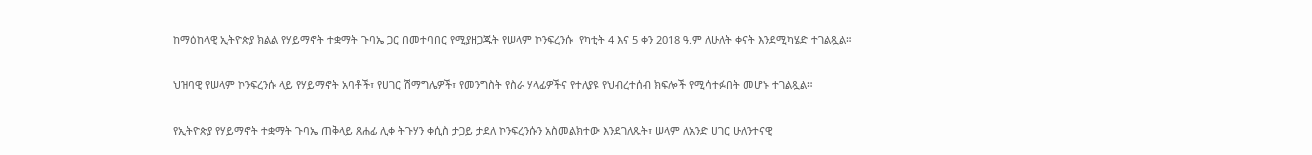ከማዕከላዊ ኢትዮጵያ ክልል የሃይማኖት ተቋማት ጉባኤ ጋር በመተባበር የሚያዘጋጁት የሠላም ኮንፍረንሱ  የካቲት 4 እና 5 ቀን 2018 ዓ.ም ለሁለት ቀናት እንደሚካሄድ ተገልጿል።

ህዝባዊ የሠላም ኮንፍረንሱ ላይ የሃይማኖት አባቶች፣ የሀገር ሽማግሌዎች፣ የመንግስት የስራ ሃላፊዎችና የተለያዩ የህብረተሰብ ክፍሎች የሚሳተፉበት መሆኑ ተገልጿል።

የኢትዮጵያ የሃይማኖት ተቋማት ጉባኤ ጠቅላይ ጸሐፊ ሊቀ ትጉሃን ቀሲስ ታጋይ ታደለ ኮንፍረንሱን አስመልክተው እንደገለጹት፣ ሠላም ለአንድ ሀገር ሁለንተናዊ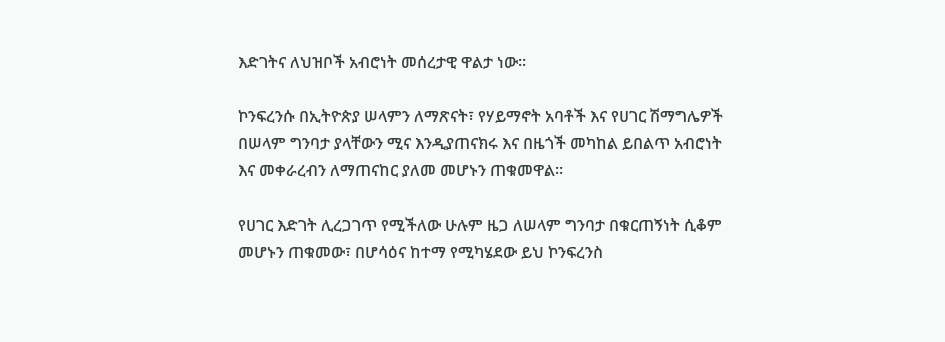እድገትና ለህዝቦች አብሮነት መሰረታዊ ዋልታ ነው።

ኮንፍረንሱ በኢትዮጵያ ሠላምን ለማጽናት፣ የሃይማኖት አባቶች እና የሀገር ሽማግሌዎች በሠላም ግንባታ ያላቸውን ሚና እንዲያጠናክሩ እና በዜጎች መካከል ይበልጥ አብሮነት እና መቀራረብን ለማጠናከር ያለመ መሆኑን ጠቁመዋል።

የሀገር እድገት ሊረጋገጥ የሚችለው ሁሉም ዜጋ ለሠላም ግንባታ በቁርጠኝነት ሲቆም መሆኑን ጠቁመው፣ በሆሳዕና ከተማ የሚካሄደው ይህ ኮንፍረንስ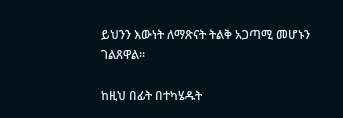ይህንን እውነት ለማጽናት ትልቅ አጋጣሚ መሆኑን ገልጸዋል።

ከዚህ በፊት በተካሄዱት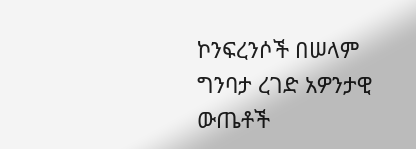ኮንፍረንሶች በሠላም ግንባታ ረገድ አዎንታዊ ውጤቶች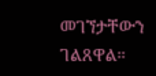መገኘታቸውን ገልጸዋል።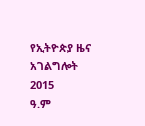የኢትዮጵያ ዜና አገልግሎት
2015
ዓ.ም